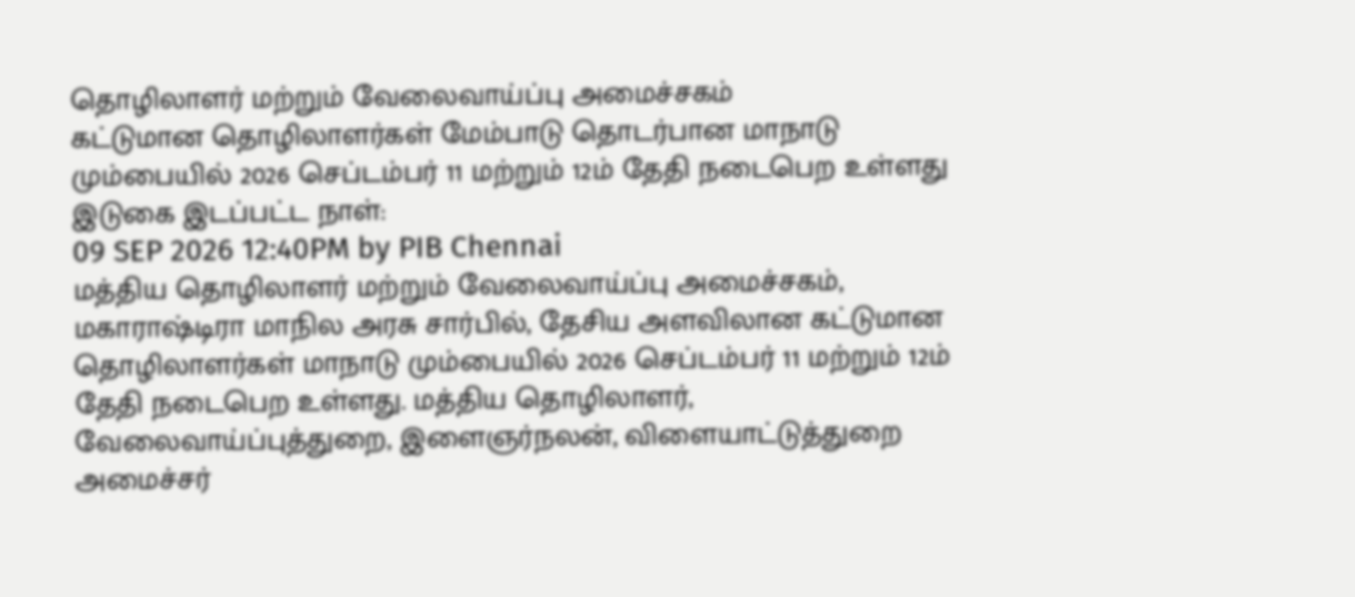தொழிலாளர் மற்றும் வேலைவாய்ப்பு அமைச்சகம்
கட்டுமான தொழிலாளர்கள் மேம்பாடு தொடர்பான மாநாடு மும்பையில் 2026 செப்டம்பர் 11 மற்றும் 12ம் தேதி நடைபெற உள்ளது
இடுகை இடப்பட்ட நாள்:
09 SEP 2026 12:40PM by PIB Chennai
மத்திய தொழிலாளர் மற்றும் வேலைவாய்ப்பு அமைச்சகம், மகாராஷ்டிரா மாநில அரசு சார்பில், தேசிய அளவிலான கட்டுமான தொழிலாளர்கள் மாநாடு மும்பையில் 2026 செப்டம்பர் 11 மற்றும் 12ம் தேதி நடைபெற உள்ளது. மத்திய தொழிலாளர், வேலைவாய்ப்புத்துறை, இளைஞர்நலன், விளையாட்டுத்துறை அமைச்சர்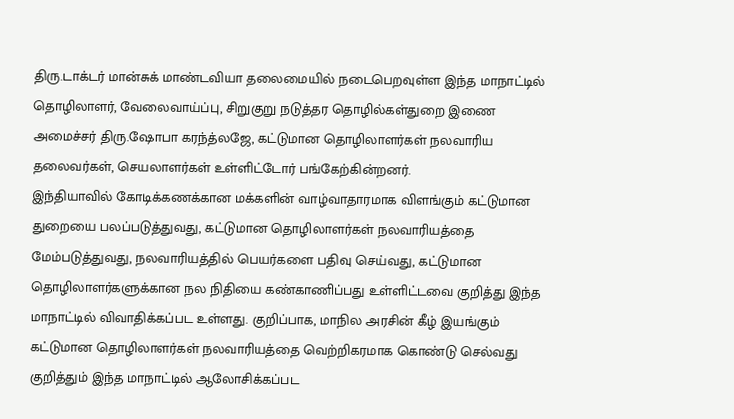திரு.டாக்டர் மான்சுக் மாண்டவியா தலைமையில் நடைபெறவுள்ள இந்த மாநாட்டில் தொழிலாளர், வேலைவாய்ப்பு, சிறுகுறு நடுத்தர தொழில்கள்துறை இணை அமைச்சர் திரு.ஷோபா கரந்த்லஜே, கட்டுமான தொழிலாளர்கள் நலவாரிய தலைவர்கள், செயலாளர்கள் உள்ளிட்டோர் பங்கேற்கின்றனர்.
இந்தியாவில் கோடிக்கணக்கான மக்களின் வாழ்வாதாரமாக விளங்கும் கட்டுமான துறையை பலப்படுத்துவது, கட்டுமான தொழிலாளர்கள் நலவாரியத்தை மேம்படுத்துவது, நலவாரியத்தில் பெயர்களை பதிவு செய்வது, கட்டுமான தொழிலாளர்களுக்கான நல நிதியை கண்காணிப்பது உள்ளிட்டவை குறித்து இந்த மாநாட்டில் விவாதிக்கப்பட உள்ளது. குறிப்பாக, மாநில அரசின் கீழ் இயங்கும் கட்டுமான தொழிலாளர்கள் நலவாரியத்தை வெற்றிகரமாக கொண்டு செல்வது குறித்தும் இந்த மாநாட்டில் ஆலோசிக்கப்பட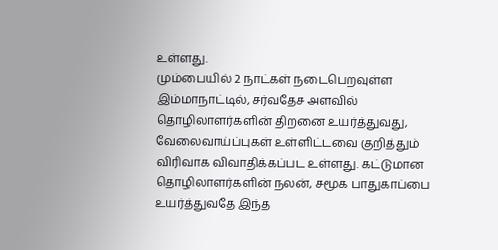உள்ளது.
மும்பையில் 2 நாட்கள் நடைபெறவுள்ள இம்மாநாட்டில், சர்வதேச அளவில் தொழிலாளர்களின் திறனை உயர்த்துவது, வேலைவாய்ப்புகள் உள்ளிட்டவை குறித்தும் விரிவாக விவாதிக்கப்பட உள்ளது. கட்டுமான தொழிலாளர்களின் நலன், சமூக பாதுகாப்பை உயர்த்துவதே இந்த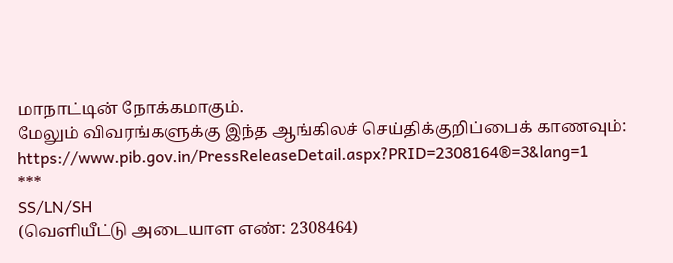மாநாட்டின் நோக்கமாகும்.
மேலும் விவரங்களுக்கு இந்த ஆங்கிலச் செய்திக்குறிப்பைக் காணவும்: https://www.pib.gov.in/PressReleaseDetail.aspx?PRID=2308164®=3&lang=1
***
SS/LN/SH
(வெளியீட்டு அடையாள எண்: 2308464)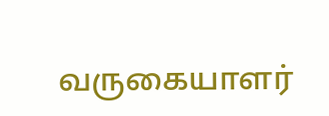வருகையாளர்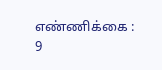எண்ணிக்கை : 9